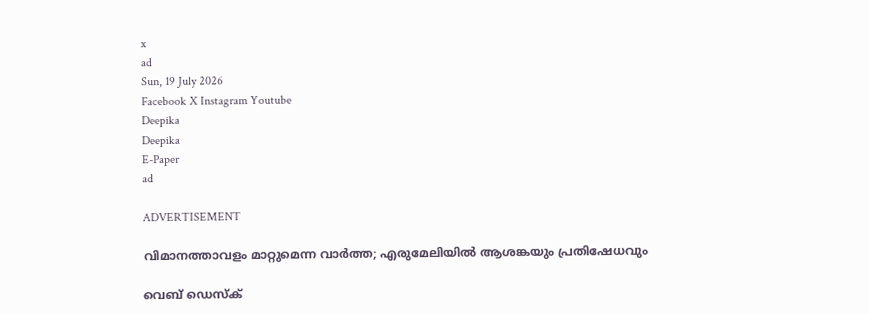x
ad
Sun, 19 July 2026
Facebook X Instagram Youtube
Deepika
Deepika
E-Paper
ad

ADVERTISEMENT

വിമാനത്താവളം മാറ്റുമെന്ന വാർത്ത; എരുമേലിയിൽ ആശങ്കയും പ്രതിഷേധവും

വെബ് ഡെസ്ക്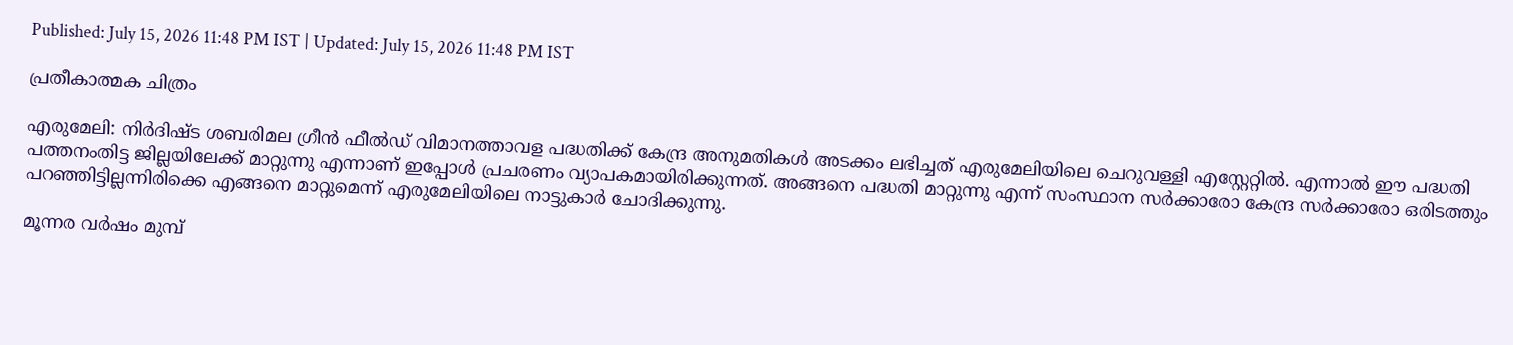Published: July 15, 2026 11:48 PM IST | Updated: July 15, 2026 11:48 PM IST

പ്രതീകാത്മക ചിത്രം

എരുമേലി: നിർദിഷ്‌ട ശബരിമല ഗ്രീൻ ഫീൽഡ് വിമാനത്താവള പദ്ധതിക്ക് കേന്ദ്ര അനുമതികൾ അടക്കം ലഭിച്ചത് എരുമേലിയിലെ ചെറുവള്ളി എസ്റ്റേറ്റിൽ. എന്നാൽ ഈ പദ്ധതി പത്തനംതിട്ട ജില്ലയിലേക്ക് മാറ്റുന്നു എന്നാണ് ഇപ്പോൾ പ്രചരണം വ്യാപകമായിരിക്കുന്നത്. അങ്ങനെ പദ്ധതി മാറ്റുന്നു എന്ന് സംസ്ഥാന സർക്കാരോ കേന്ദ്ര സർക്കാരോ ഒരിടത്തും പറഞ്ഞിട്ടില്ലന്നിരിക്കെ എങ്ങനെ മാറ്റുമെന്ന് എരുമേലിയിലെ നാട്ടുകാർ ചോദിക്കുന്നു.

മൂന്നര വർഷം മുമ്പ്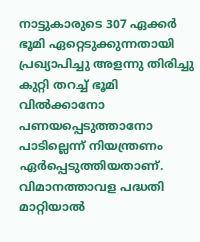നാട്ടുകാരുടെ 307 ഏക്കർ ഭൂമി ഏറ്റെടുക്കുന്നതായി പ്രഖ്യാപിച്ചു അളന്നു തിരിച്ചു കുറ്റി തറച്ച് ഭൂമി വിൽക്കാനോ പണയപ്പെടുത്താനോ പാടില്ലെന്ന് നിയന്ത്രണം ഏർപ്പെടുത്തിയതാണ്. വിമാനത്താവള പദ്ധതി മാറ്റിയാൽ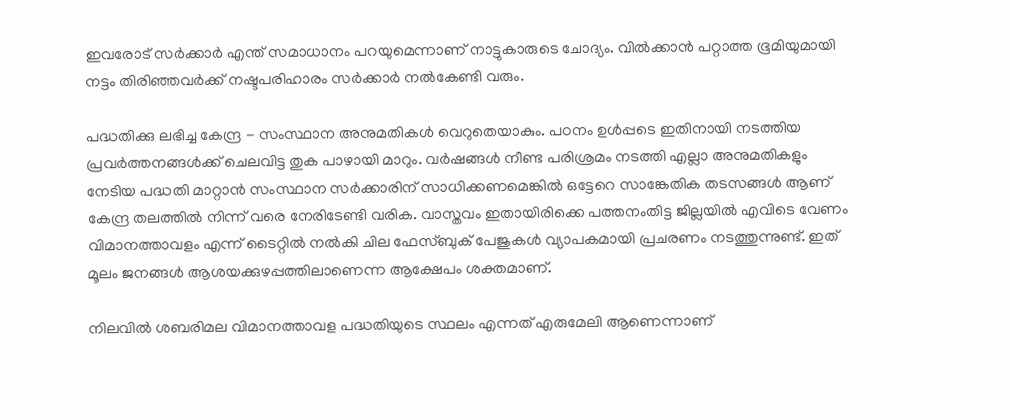ഇവരോട് സർക്കാർ എന്ത് സമാധാനം പറയുമെന്നാണ് നാട്ടുകാരുടെ ചോദ്യം. വിൽക്കാൻ പറ്റാത്ത ഭൂമിയുമായി നട്ടം തിരിഞ്ഞവർക്ക് നഷ്ടപരിഹാരം സർക്കാർ നൽകേണ്ടി വരും.

പദ്ധതിക്കു ലഭിച്ച കേന്ദ്ര - സംസ്ഥാന അനുമതികൾ വെറുതെയാകും. പഠനം ഉൾപ്പടെ ഇതിനായി നടത്തിയ പ്രവർത്തനങ്ങൾക്ക് ചെലവിട്ട തുക പാഴായി മാറും. വർഷങ്ങൾ നീണ്ട പരിശ്രമം നടത്തി എല്ലാ അനുമതികളും നേടിയ പദ്ധതി മാറ്റാൻ സംസ്ഥാന സർക്കാരിന് സാധിക്കണമെങ്കിൽ ഒട്ടേറെ സാങ്കേതിക തടസങ്ങൾ ആണ് കേന്ദ്ര തലത്തിൽ നിന്ന് വരെ നേരിടേണ്ടി വരിക. വാസ്തവം ഇതായിരിക്കെ പത്തനംതിട്ട ജില്ലയിൽ എവിടെ വേണം വിമാനത്താവളം എന്ന് ടൈറ്റിൽ നൽകി ചില ഫേസ്ബുക് പേജുകൾ വ്യാപകമായി പ്രചരണം നടത്തുന്നുണ്ട്. ഇത് മൂലം ജനങ്ങൾ ആശയക്കുഴപ്പത്തിലാണെന്ന ആക്ഷേപം ശക്തമാണ്.

നിലവിൽ ശബരിമല വിമാനത്താവള പദ്ധതിയുടെ സ്ഥലം എന്നത് എരുമേലി ആണെന്നാണ്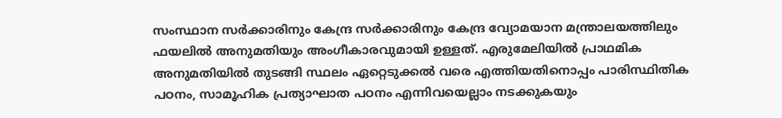സംസ്ഥാന സർക്കാരിനും കേന്ദ്ര സർക്കാരിനും കേന്ദ്ര വ്യോമയാന മന്ത്രാലയത്തിലും ഫയലിൽ അനുമതിയും അംഗീകാരവുമായി ഉള്ളത്. എരുമേലിയിൽ പ്രാഥമിക അനുമതിയിൽ തുടങ്ങി സ്ഥലം ഏറ്റെടുക്കൽ വരെ എത്തിയതിനൊപ്പം പാരിസ്ഥിതിക പഠനം, സാമൂഹിക പ്രത്യാഘാത പഠനം എന്നിവയെല്ലാം നടക്കുകയും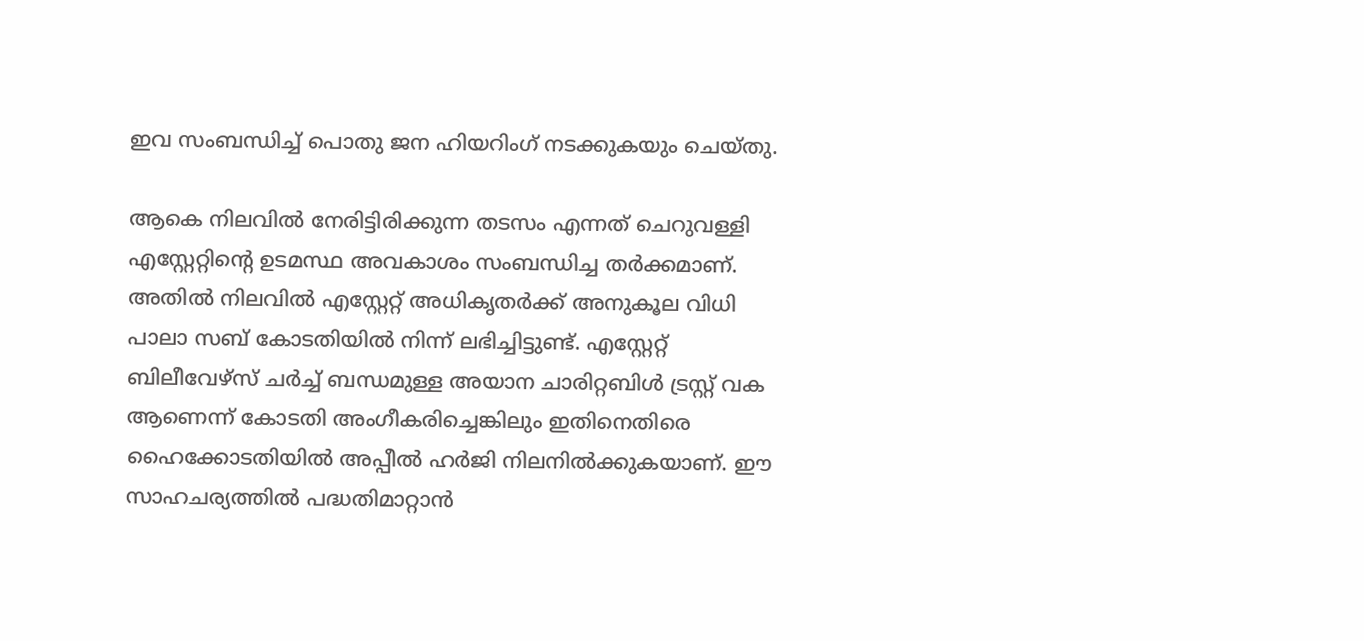ഇവ സംബന്ധിച്ച് പൊതു ജന ഹിയറിംഗ് നടക്കുകയും ചെയ്തു.

ആകെ നിലവിൽ നേരിട്ടിരിക്കുന്ന തടസം എന്നത് ചെറുവള്ളി എസ്റ്റേറ്റിന്‍റെ ഉടമസ്ഥ അവകാശം സംബന്ധിച്ച തർക്കമാണ്. അതിൽ നിലവിൽ എസ്റ്റേറ്റ് അധികൃതർക്ക് അനുകൂല വിധി പാലാ സബ് കോടതിയിൽ നിന്ന് ലഭിച്ചിട്ടുണ്ട്. എസ്റ്റേറ്റ് ബിലീവേഴ്‌സ് ചർച്ച് ബന്ധമുള്ള അയാന ചാരിറ്റബിൾ ട്രസ്റ്റ് വക ആണെന്ന് കോടതി അംഗീകരിച്ചെങ്കിലും ഇതിനെതിരെ ഹൈക്കോടതിയിൽ അപ്പീൽ ഹർജി നിലനിൽക്കുകയാണ്. ഈ സാഹചര്യത്തിൽ പദ്ധതിമാറ്റാൻ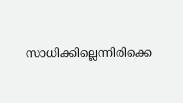സാധിക്കില്ലെന്നിരിക്കെ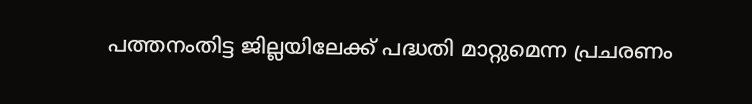പത്തനംതിട്ട ജില്ലയിലേക്ക് പദ്ധതി മാറ്റുമെന്ന പ്രചരണം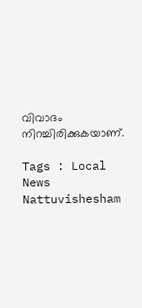വിവാദം നിറച്ചിരിക്കുകയാണ്.

Tags : Local News Nattuvishesham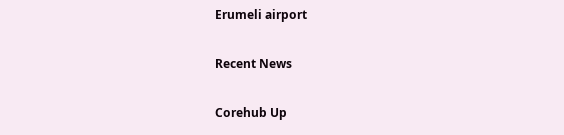Erumeli airport

Recent News

Corehub Up